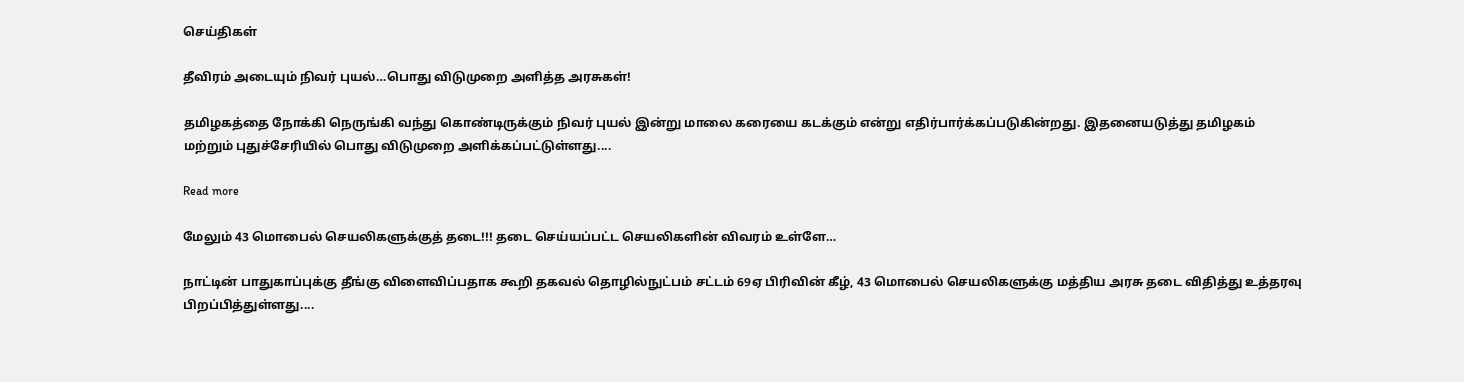செய்திகள்

தீவிரம் அடையும் நிவர் புயல்…பொது விடுமுறை அளித்த அரசுகள்!

தமிழகத்தை நோக்கி நெருங்கி வந்து கொண்டிருக்கும் நிவர் புயல் இன்று மாலை கரையை கடக்கும் என்று எதிர்பார்க்கப்படுகின்றது. இதனையடுத்து தமிழகம் மற்றும் புதுச்சேரியில் பொது விடுமுறை அளிக்கப்பட்டுள்ளது....

Read more

மேலும் 43 மொபைல் செயலிகளுக்குத் தடை!!! தடை செய்யப்பட்ட செயலிகளின் விவரம் உள்ளே…

நாட்டின் பாதுகாப்புக்கு தீங்கு விளைவிப்பதாக கூறி தகவல் தொழில்நுட்பம் சட்டம் 69ஏ பிரிவின் கீழ், 43 மொபைல் செயலிகளுக்கு மத்திய அரசு தடை விதித்து உத்தரவு பிறப்பித்துள்ளது....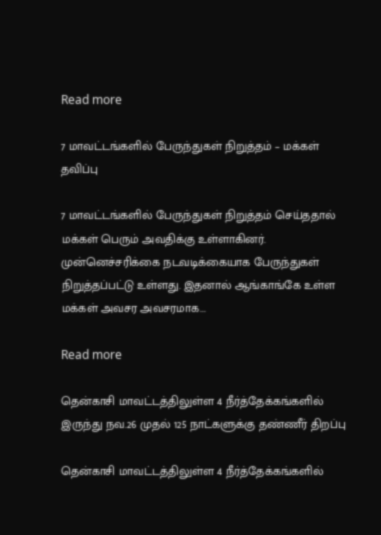Read more

7 மாவட்டங்களில் பேருந்துகள் நிறுத்தம் – மக்கள் தவிப்பு

7 மாவட்டங்களில் பேருந்துகள் நிறுத்தம் செய்ததால் மக்கள் பெரும் அவதிக்கு உள்ளாகினர். முன்னெச்சரிக்கை நடவடிக்கையாக பேருந்துகள் நிறுத்தப்பட்டு உள்ளது. இதனால் ஆங்காங்கே உள்ள மக்கள் அவசர அவசரமாக...

Read more

தென்காசி மாவட்டத்திலுள்ள 4 நீர்த்தேக்கங்களில் இருந்து நவ.26 முதல் 125 நாட்களுக்கு தண்ணீர் திறப்பு

தென்காசி மாவட்டத்திலுள்ள 4 நீர்த்தேக்கங்களில்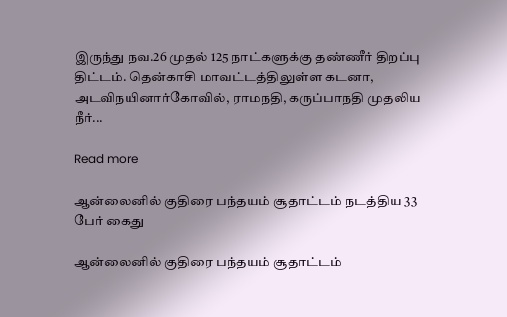இருந்து நவ.26 முதல் 125 நாட்களுக்கு தண்ணீர் திறப்பு திட்டம். தென்காசி மாவட்டத்திலுள்ள கடனா, அடவிநயினார்கோவில், ராமநதி, கருப்பாநதி முதலிய நீர்...

Read more

ஆன்லைனில் குதிரை பந்தயம் சூதாட்டம் நடத்திய 33 பேர் கைது

ஆன்லைனில் குதிரை பந்தயம் சூதாட்டம்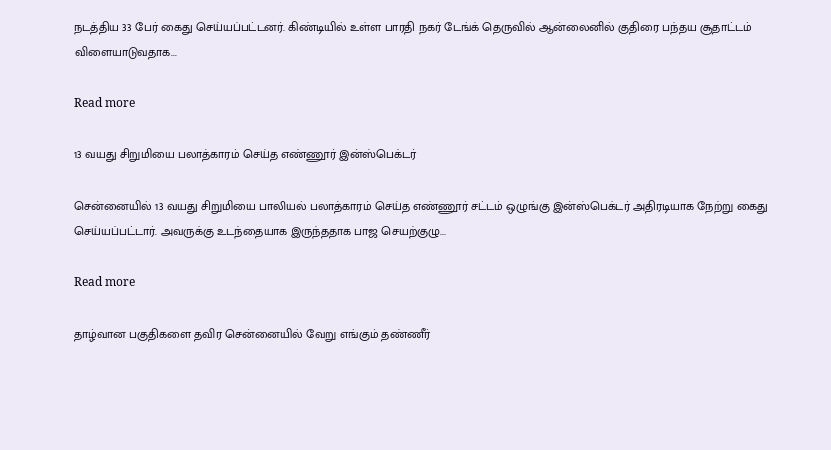நடத்திய 33 பேர் கைது செய்யப்பட்டனர். கிண்டியில் உள்ள பாரதி நகர் டேங்க் தெருவில் ஆன்லைனில் குதிரை பந்தய சூதாட்டம் விளையாடுவதாக...

Read more

13 வயது சிறுமியை பலாத்காரம் செய்த எண்ணூர் இன்ஸ்பெக்டர்

சென்னையில் 13 வயது சிறுமியை பாலியல் பலாத்காரம் செய்த எண்ணூர் சட்டம் ஒழுங்கு இன்ஸ்பெக்டர் அதிரடியாக நேற்று கைது செய்யப்பட்டார். அவருக்கு உடந்தையாக இருந்ததாக பாஜ செயற்குழு...

Read more

தாழ்வான பகுதிகளை தவிர சென்னையில் வேறு எங்கும் தண்ணீர்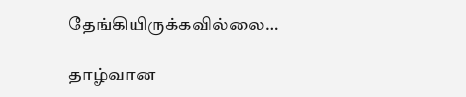தேங்கியிருக்கவில்லை…

தாழ்வான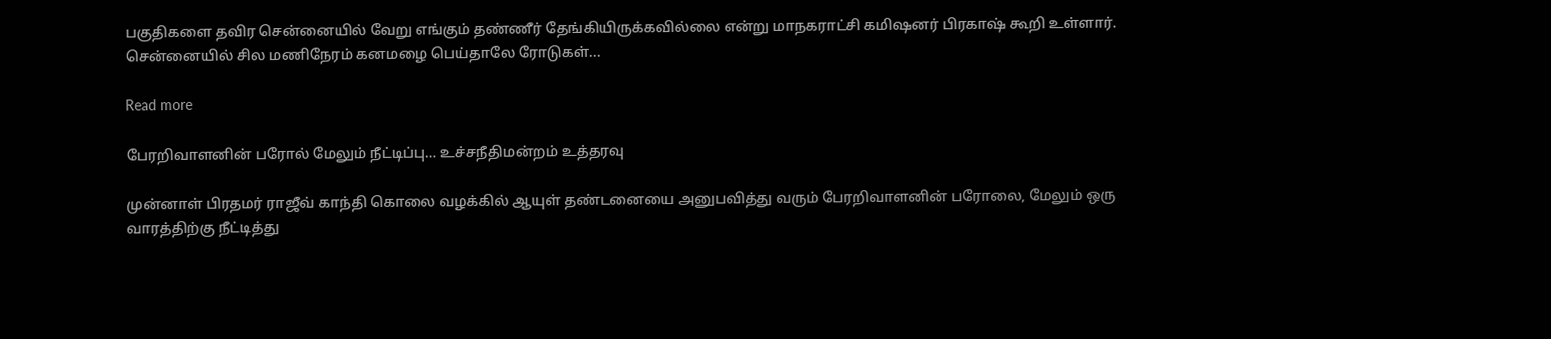பகுதிகளை தவிர சென்னையில் வேறு எங்கும் தண்ணீர் தேங்கியிருக்கவில்லை என்று மாநகராட்சி கமிஷனர் பிரகாஷ் கூறி உள்ளார். சென்னையில் சில மணிநேரம் கனமழை பெய்தாலே ரோடுகள்...

Read more

பேரறிவாளனின் பரோல் மேலும் நீட்டிப்பு… உச்சநீதிமன்றம் உத்தரவு

முன்னாள் பிரதமர் ராஜீவ் காந்தி கொலை வழக்கில் ஆயுள் தண்டனையை அனுபவித்து வரும் பேரறிவாளனின் பரோலை, மேலும் ஒரு வாரத்திற்கு நீட்டித்து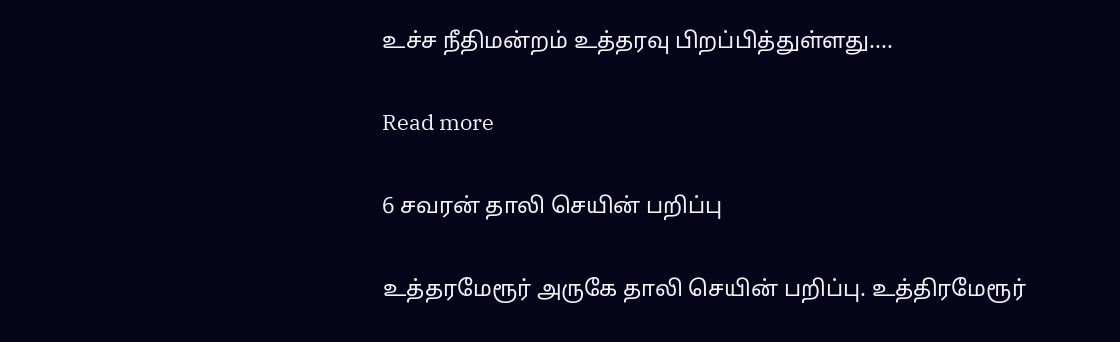உச்ச நீதிமன்றம் உத்தரவு பிறப்பித்துள்ளது....

Read more

6 சவரன் தாலி செயின் பறிப்பு

உத்தரமேரூர் அருகே தாலி செயின் பறிப்பு. உத்திரமேரூர்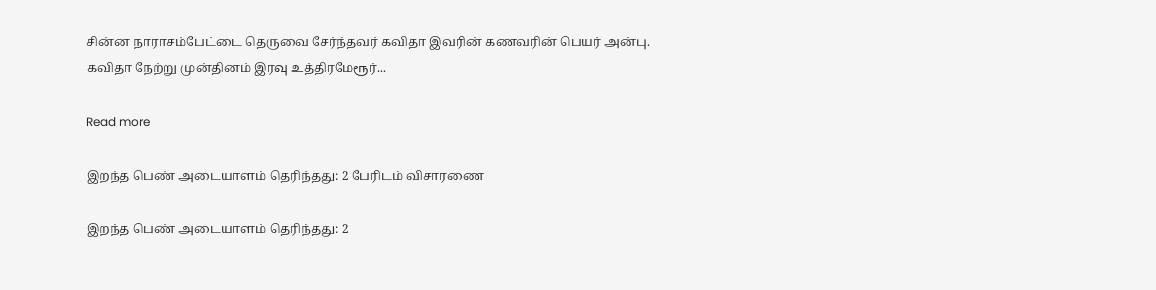சின்ன நாராசம்பேட்டை தெருவை சேர்ந்தவர் கவிதா இவரின் கணவரின் பெயர் அன்பு. கவிதா நேற்று முன்தினம் இரவு உத்திரமேரூர்...

Read more

இறந்த பெண் அடையாளம் தெரிந்தது: 2 பேரிடம் விசாரணை

இறந்த பெண் அடையாளம் தெரிந்தது: 2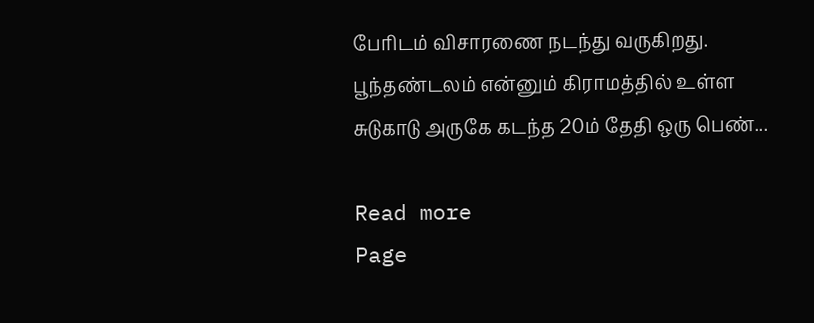பேரிடம் விசாரணை நடந்து வருகிறது. பூந்தண்டலம் என்னும் கிராமத்தில் உள்ள சுடுகாடு அருகே கடந்த 20ம் தேதி ஒரு பெண்...

Read more
Page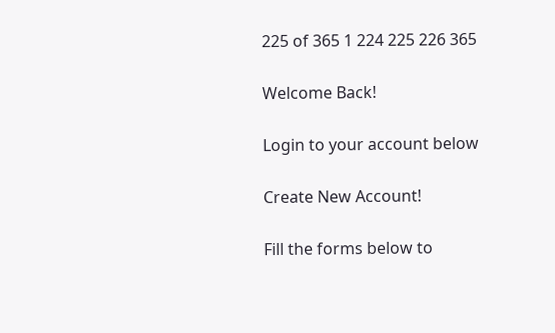225 of 365 1 224 225 226 365

Welcome Back!

Login to your account below

Create New Account!

Fill the forms below to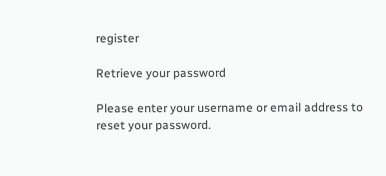register

Retrieve your password

Please enter your username or email address to reset your password.